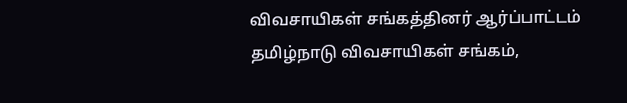விவசாயிகள் சங்கத்தினர் ஆர்ப்பாட்டம்
தமிழ்நாடு விவசாயிகள் சங்கம்,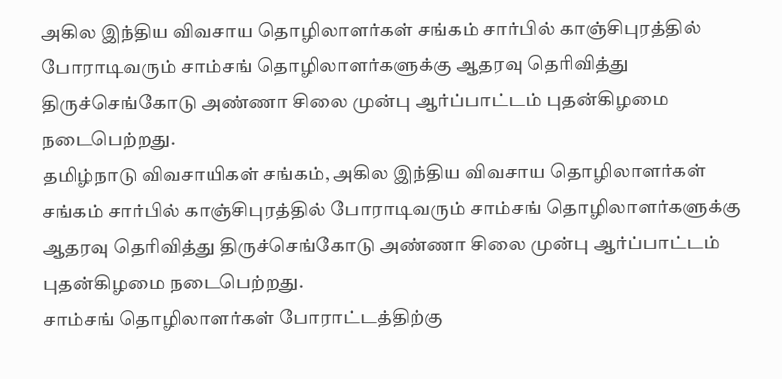அகில இந்திய விவசாய தொழிலாளர்கள் சங்கம் சார்பில் காஞ்சிபுரத்தில் போராடிவரும் சாம்சங் தொழிலாளர்களுக்கு ஆதரவு தெரிவித்து திருச்செங்கோடு அண்ணா சிலை முன்பு ஆர்ப்பாட்டம் புதன்கிழமை நடைபெற்றது.
தமிழ்நாடு விவசாயிகள் சங்கம், அகில இந்திய விவசாய தொழிலாளர்கள் சங்கம் சார்பில் காஞ்சிபுரத்தில் போராடிவரும் சாம்சங் தொழிலாளர்களுக்கு ஆதரவு தெரிவித்து திருச்செங்கோடு அண்ணா சிலை முன்பு ஆர்ப்பாட்டம் புதன்கிழமை நடைபெற்றது.
சாம்சங் தொழிலாளர்கள் போராட்டத்திற்கு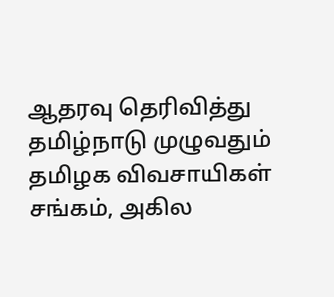ஆதரவு தெரிவித்து தமிழ்நாடு முழுவதும் தமிழக விவசாயிகள் சங்கம், அகில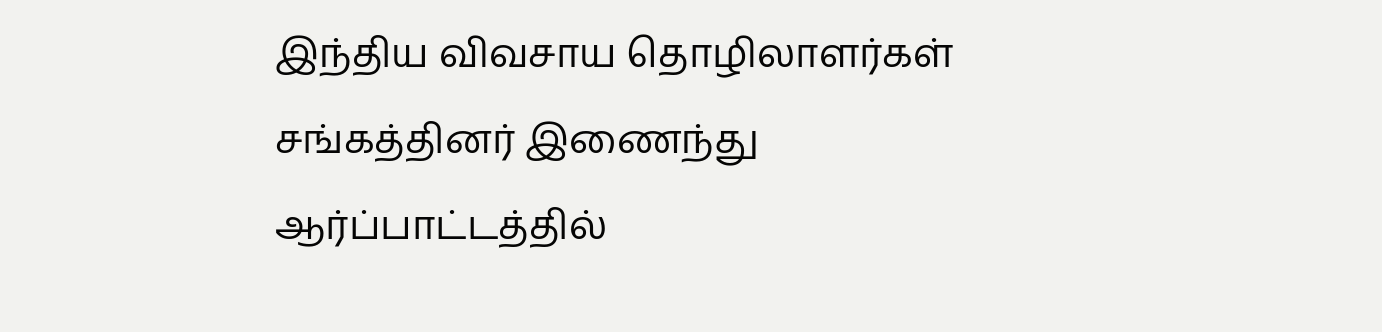இந்திய விவசாய தொழிலாளர்கள் சங்கத்தினர் இணைந்து ஆர்ப்பாட்டத்தில்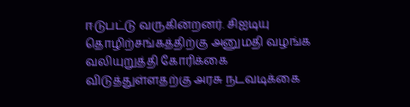ஈடுபட்டு வருகின்றனர். சிஐடியு தொழிற்சங்கத்திற்கு அனுமதி வழங்க வலியுறுத்தி கோரிக்கை விடுத்துள்ளதற்கு அரசு நடவடிக்கை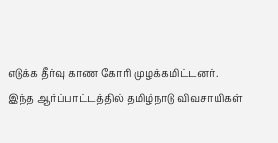எடுக்க தீர்வு காண கோரி முழக்கமிட்டனர்.
இந்த ஆர்ப்பாட்டத்தில் தமிழ்நாடு விவசாயிகள்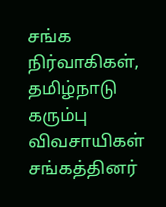சங்க நிர்வாகிகள், தமிழ்நாடு கரும்பு விவசாயிகள் சங்கத்தினர்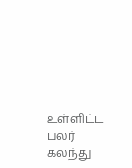உள்ளிட்ட பலர் கலந்து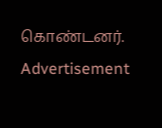கொண்டனர்.
Advertisement